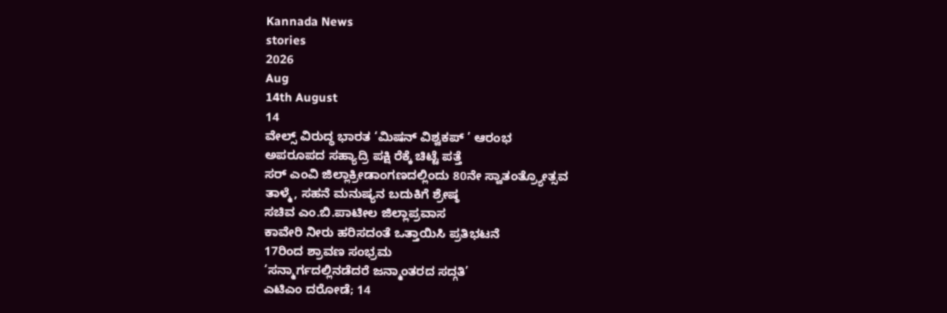Kannada News
stories
2026
Aug
14th August
14
ವೇಲ್ಸ್ ವಿರುದ್ಧ ಭಾರತ ‘ಮಿಷನ್ ವಿಶ್ವಕಪ್ ’ ಆರಂಭ
ಅಪರೂಪದ ಸಹ್ಯಾದ್ರಿ ಪಕ್ಷಿ ರೆಕ್ಕೆ ಚಿಟ್ಟೆ ಪತ್ತೆ
ಸರ್ ಎಂವಿ ಜಿಲ್ಲಾಕ್ರೀಡಾಂಗಣದಲ್ಲಿಂದು 80ನೇ ಸ್ವಾತಂತ್ರ್ಯೋತ್ಸವ
ತಾಳ್ಮೆ, ಸಹನೆ ಮನುಷ್ಯನ ಬದುಕಿಗೆ ಶ್ರೇಷ್ಠ
ಸಚಿವ ಎಂ.ಬಿ.ಪಾಟೀಲ ಜಿಲ್ಲಾಪ್ರವಾಸ
ಕಾವೇರಿ ನೀರು ಹರಿಸದಂತೆ ಒತ್ತಾಯಿಸಿ ಪ್ರತಿಭಟನೆ
17ರಿಂದ ಶ್ರಾವಣ ಸಂಭ್ರಮ
‘ಸನ್ಮಾರ್ಗದಲ್ಲಿನಡೆದರೆ ಜನ್ಮಾಂತರದ ಸದ್ಗತಿ’
ಎಟಿಎಂ ದರೋಡೆ; 14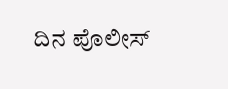ದಿನ ಪೊಲೀಸ್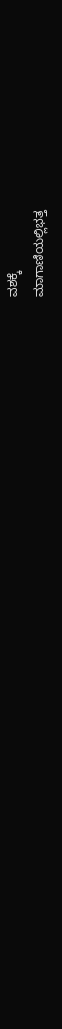ವಶಕ್ಕೆ
ಮಾಗಾಣಿಯಲ್ಲಿಭತ್ತ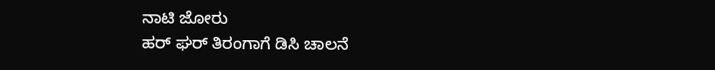ನಾಟಿ ಜೋರು
ಹರ್ ಘರ್ ತಿರಂಗಾಗೆ ಡಿಸಿ ಚಾಲನೆ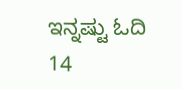ಇನ್ನಷ್ಟು ಓದಿ
14